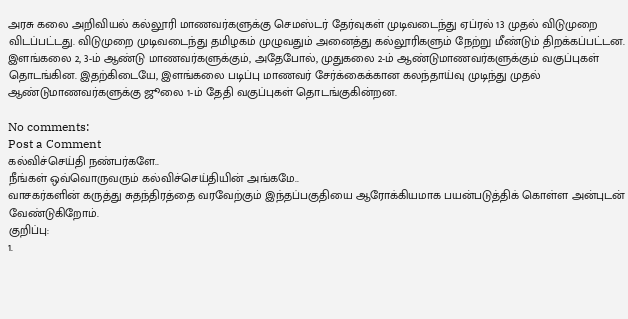அரசு கலை அறிவியல் கல்லூரி மாணவர்களுக்கு செமஸ்டர் தேர்வுகள் முடிவடைந்து ஏப்ரல் 13 முதல் விடுமுறை விடப்பட்டது. விடுமுறை முடிவடைந்து தமிழகம் முழுவதும் அனைத்து கல்லூரிகளும் நேற்று மீண்டும் திறக்கப்பட்டன.
இளங்கலை 2, 3-ம் ஆண்டு மாணவர்களுக்கும், அதேபோல், முதுகலை 2-ம் ஆண்டுமாணவர்களுக்கும் வகுப்புகள் தொடங்கின. இதற்கிடையே, இளங்கலை படிப்பு மாணவர் சேர்க்கைக்கான கலந்தாய்வு முடிந்து முதல் ஆண்டுமாணவர்களுக்கு ஜூலை 1-ம் தேதி வகுப்புகள் தொடங்குகின்றன.

No comments:
Post a Comment
கல்விச்செய்தி நண்பர்களே..
நீங்கள் ஒவ்வொருவரும் கல்விச்செய்தியின் அங்கமே..
வாசகர்களின் கருத்து சுதந்திரத்தை வரவேற்கும் இந்தப்பகுதியை ஆரோக்கியமாக பயன்படுத்திக் கொள்ள அன்புடன் வேண்டுகிறோம்.
குறிப்பு:
1.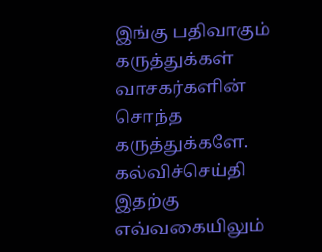இங்கு பதிவாகும் கருத்துக்கள் வாசகர்களின் சொந்த கருத்துக்களே. கல்விச்செய்தி இதற்கு எவ்வகையிலும்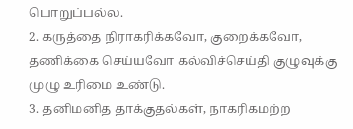பொறுப்பல்ல.
2. கருத்தை நிராகரிக்கவோ, குறைக்கவோ, தணிக்கை செய்யவோ கல்விச்செய்தி குழுவுக்கு முழு உரிமை உண்டு.
3. தனிமனித தாக்குதல்கள், நாகரிகமற்ற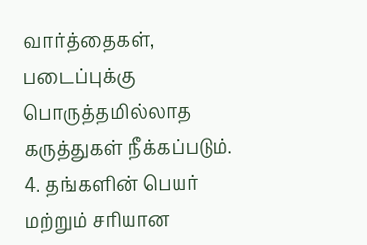வார்த்தைகள், படைப்புக்கு பொருத்தமில்லாத கருத்துகள் நீக்கப்படும்.
4. தங்களின் பெயர் மற்றும் சரியான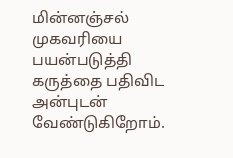மின்னஞ்சல் முகவரியை பயன்படுத்தி கருத்தை பதிவிட அன்புடன் வேண்டுகிறோம்.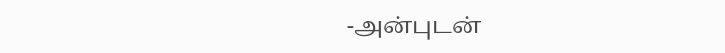-அன்புடன்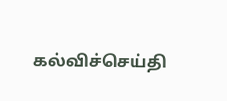கல்விச்செய்தி